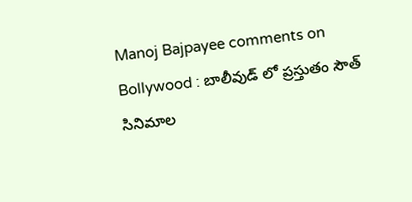Manoj Bajpayee comments on Bollywood : బాలీవుడ్ లో ప్రస్తుతం సౌత్ సినిమాల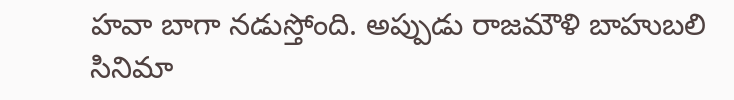హవా బాగా నడుస్తోంది. అప్పుడు రాజమౌళి బాహుబలి సినిమా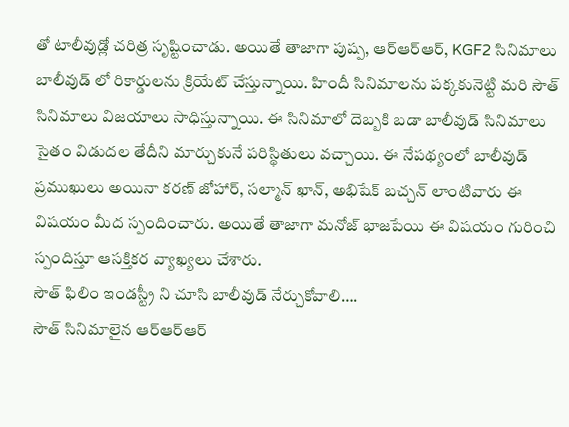తో టాలీవుడ్లో చరిత్ర సృష్టించాడు. అయితే తాజాగా పుష్ప, ఆర్ఆర్ఆర్, KGF2 సినిమాలు బాలీవుడ్ లో రికార్డులను క్రియేట్ చేస్తున్నాయి. హిందీ సినిమాలను పక్కకునెట్టి మరి సౌత్ సినిమాలు విజయాలు సాధిస్తున్నాయి. ఈ సినిమాలో దెబ్బకి బడా బాలీవుడ్ సినిమాలు సైతం విడుదల తేదీని మార్చుకునే పరిస్థితులు వచ్చాయి. ఈ నేపథ్యంలో బాలీవుడ్ ప్రముఖులు అయినా కరణ్ జోహార్, సల్మాన్ ఖాన్, అభిషేక్ బచ్చన్ లాంటివారు ఈ విషయం మీద స్పందించారు. అయితే తాజాగా మనోజ్ భాజపేయి ఈ విషయం గురించి స్పందిస్తూ ఆసక్తికర వ్యాఖ్యలు చేశారు.
సౌత్ ఫిలిం ఇండస్ట్రీ ని చూసి బాలీవుడ్ నేర్చుకోవాలి….
సౌత్ సినిమాలైన ఆర్ఆర్ఆర్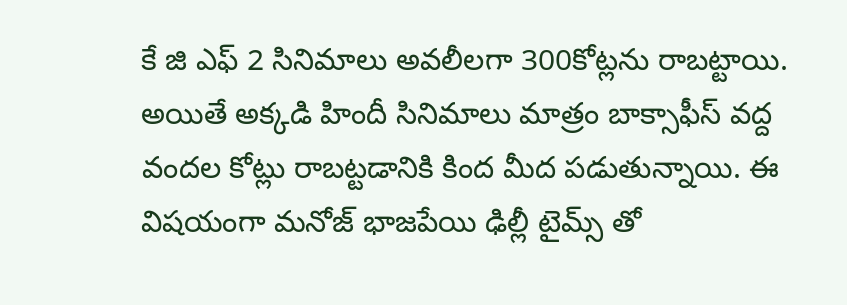కే జి ఎఫ్ 2 సినిమాలు అవలీలగా 300కోట్లను రాబట్టాయి. అయితే అక్కడి హిందీ సినిమాలు మాత్రం బాక్సాఫీస్ వద్ద వందల కోట్లు రాబట్టడానికి కింద మీద పడుతున్నాయి. ఈ విషయంగా మనోజ్ భాజపేయి ఢిల్లీ టైమ్స్ తో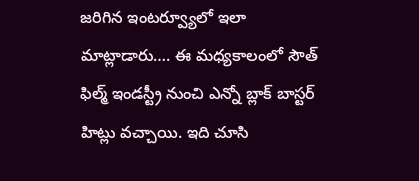జరిగిన ఇంటర్వ్యూలో ఇలా మాట్లాడారు…. ఈ మధ్యకాలంలో సౌత్ ఫిల్మ్ ఇండస్ట్రీ నుంచి ఎన్నో బ్లాక్ బాస్టర్ హిట్లు వచ్చాయి. ఇది చూసి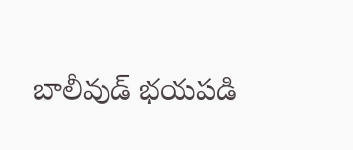బాలీవుడ్ భయపడి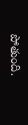పోతుంది.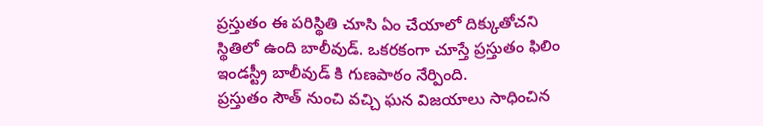ప్రస్తుతం ఈ పరిస్థితి చూసి ఏం చేయాలో దిక్కుతోచని స్థితిలో ఉంది బాలీవుడ్. ఒకరకంగా చూస్తే ప్రస్తుతం ఫిలిం ఇండస్ట్రీ బాలీవుడ్ కి గుణపాఠం నేర్పింది.
ప్రస్తుతం సౌత్ నుంచి వచ్చి ఘన విజయాలు సాధించిన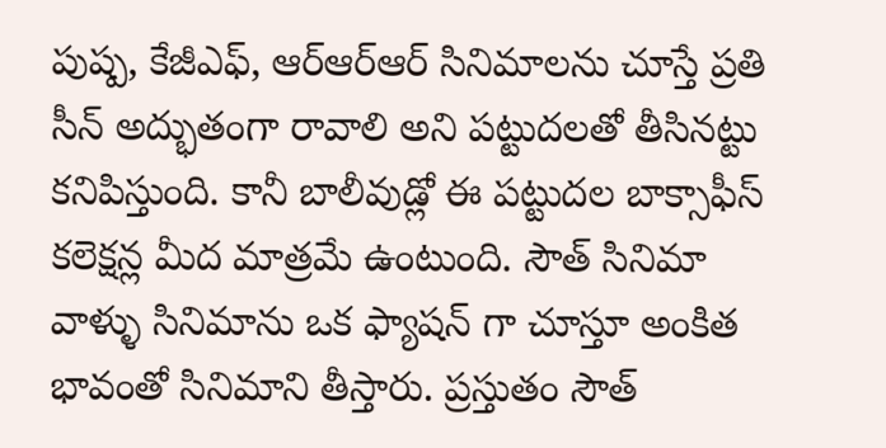పుష్ప, కేజీఎఫ్, ఆర్ఆర్ఆర్ సినిమాలను చూస్తే ప్రతి సీన్ అద్భుతంగా రావాలి అని పట్టుదలతో తీసినట్టు కనిపిస్తుంది. కానీ బాలీవుడ్లో ఈ పట్టుదల బాక్సాఫీస్ కలెక్షన్ల మీద మాత్రమే ఉంటుంది. సౌత్ సినిమా వాళ్ళు సినిమాను ఒక ఫ్యాషన్ గా చూస్తూ అంకిత భావంతో సినిమాని తీస్తారు. ప్రస్తుతం సౌత్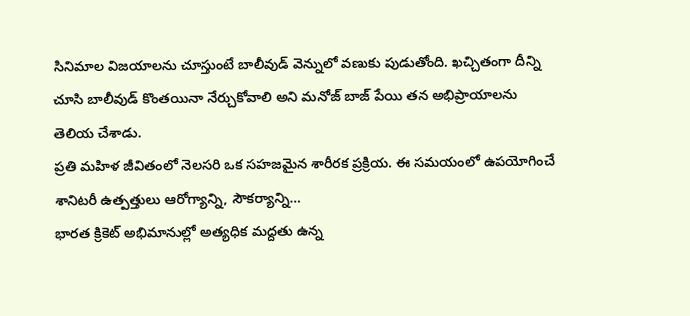సినిమాల విజయాలను చూస్తుంటే బాలీవుడ్ వెన్నులో వణుకు పుడుతోంది. ఖచ్చితంగా దీన్ని చూసి బాలీవుడ్ కొంతయినా నేర్చుకోవాలి అని మనోజ్ బాజ్ పేయి తన అభిప్రాయాలను తెలియ చేశాడు.
ప్రతి మహిళ జీవితంలో నెలసరి ఒక సహజమైన శారీరక ప్రక్రియ. ఈ సమయంలో ఉపయోగించే శానిటరీ ఉత్పత్తులు ఆరోగ్యాన్ని, సౌకర్యాన్ని…
భారత క్రికెట్ అభిమానుల్లో అత్యధిక మద్దతు ఉన్న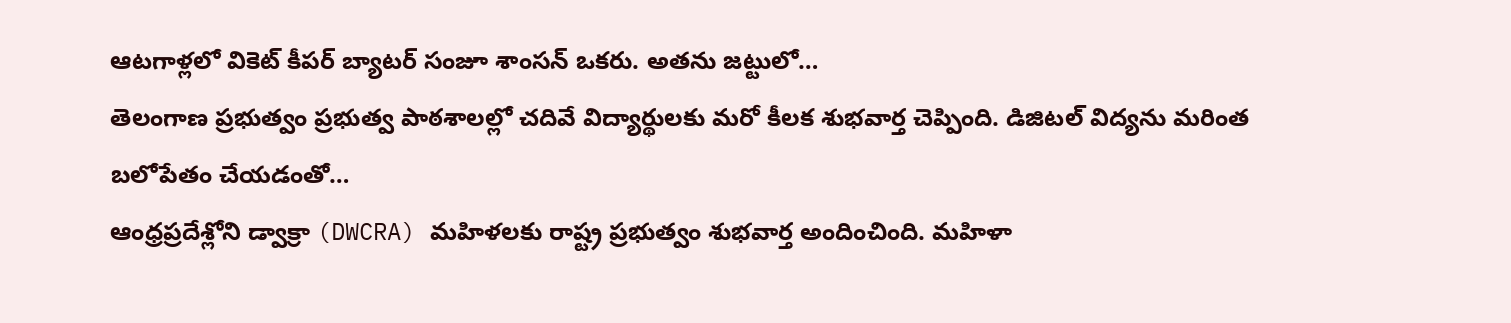ఆటగాళ్లలో వికెట్ కీపర్ బ్యాటర్ సంజూ శాంసన్ ఒకరు. అతను జట్టులో…
తెలంగాణ ప్రభుత్వం ప్రభుత్వ పాఠశాలల్లో చదివే విద్యార్థులకు మరో కీలక శుభవార్త చెప్పింది. డిజిటల్ విద్యను మరింత బలోపేతం చేయడంతో…
ఆంధ్రప్రదేశ్లోని డ్వాక్రా (DWCRA) మహిళలకు రాష్ట్ర ప్రభుత్వం శుభవార్త అందించింది. మహిళా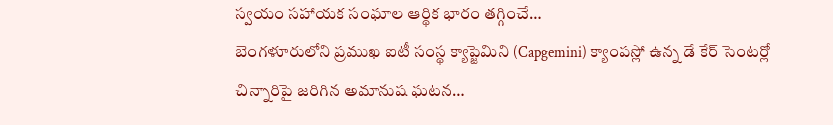స్వయం సహాయక సంఘాల ఆర్థిక భారం తగ్గించే…
బెంగళూరులోని ప్రముఖ ఐటీ సంస్థ క్యాప్జెమిని (Capgemini) క్యాంపస్లో ఉన్న డే కేర్ సెంటర్లో చిన్నారిపై జరిగిన అమానుష ఘటన…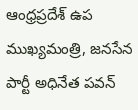ఆంధ్రప్రదేశ్ ఉప ముఖ్యమంత్రి, జనసేన పార్టీ అధినేత పవన్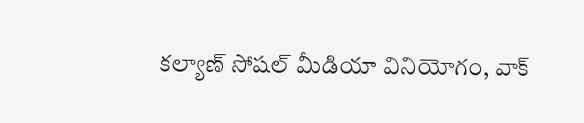కల్యాణ్ సోషల్ మీడియా వినియోగం, వాక్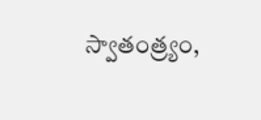స్వాతంత్ర్యం,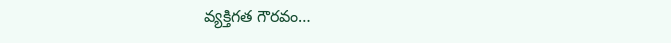వ్యక్తిగత గౌరవం…